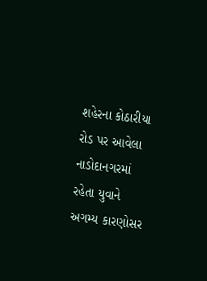શહેરના કોઠારીયા રોડ પર આવેલા નાડોદાનગરમાં રહેતા યુવાને અગમ્ય કારણોસર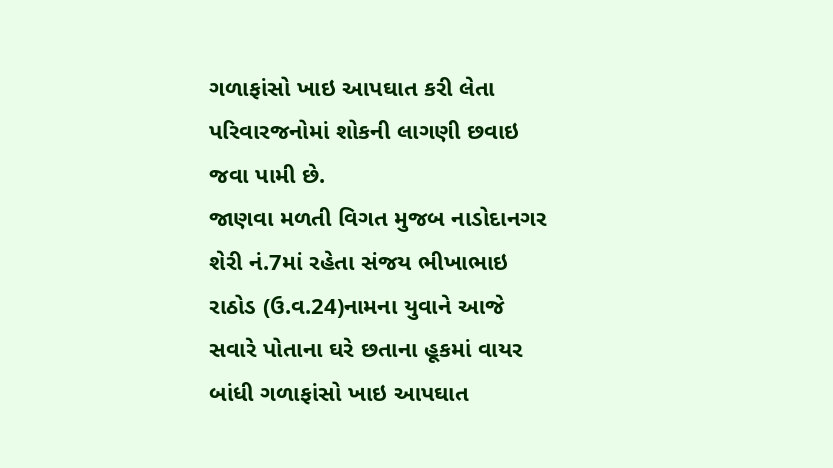ગળાફાંસો ખાઇ આપઘાત કરી લેતા પરિવારજનોમાં શોકની લાગણી છવાઇ જવા પામી છે.
જાણવા મળતી વિગત મુજબ નાડોદાનગર શેરી નં.7માં રહેતા સંજય ભીખાભાઇ રાઠોડ (ઉ.વ.24)નામના યુવાને આજે સવારે પોતાના ઘરે છતાના હૂકમાં વાયર બાંધી ગળાફાંસો ખાઇ આપઘાત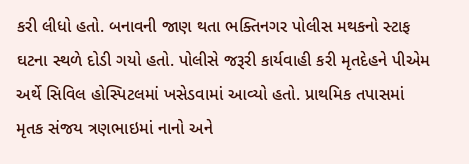કરી લીધો હતો. બનાવની જાણ થતા ભક્તિનગર પોલીસ મથકનો સ્ટાફ ઘટના સ્થળે દોડી ગયો હતો. પોલીસે જરૂરી કાર્યવાહી કરી મૃતદેહને પીએમ અર્થે સિવિલ હોસ્પિટલમાં ખસેડવામાં આવ્યો હતો. પ્રાથમિક તપાસમાં મૃતક સંજય ત્રણભાઇમાં નાનો અને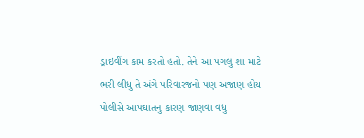ડ્રાઇવીંગ કામ કરતો હતો. તેને આ પગલુ શા માટે ભરી લીધુ તે અંગે પરિવારજનો પણ અજાણ હોય પોલીસે આપઘાતનુ કારણ જાણવા વધુ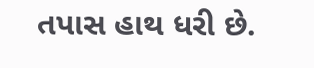તપાસ હાથ ધરી છે.